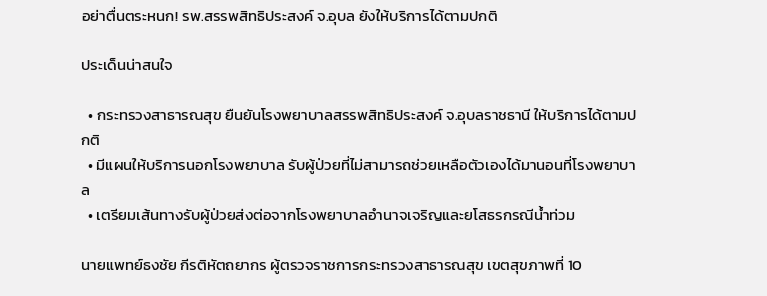อย่าตื่นตระหนก! รพ.สรรพสิทธิประสงค์ จ.อุบล ยังให้บริการได้ตามปกติ

ประเด็นน่าสนใจ

  • กระทรวงสาธารณสุข ยืนยันโรงพยาบาลสรรพสิทธิประสงค์ จ.อุบลราชธานี ให้บริการได้ตามปกติ
  • มีแผนให้บริการนอกโรงพยาบาล รับผู้ป่วยที่ไม่สามารถช่วยเหลือตัวเองได้มานอนที่โรงพยาบาล
  • เตรียมเส้นทางรับผู้ป่วยส่งต่อจากโรงพยาบาลอำนาจเจริญและยโสธรกรณีน้ำท่วม

นายแพทย์ธงชัย กีรติหัตถยากร ผู้ตรวจราชการกระทรวงสาธารณสุข เขตสุขภาพที่ 10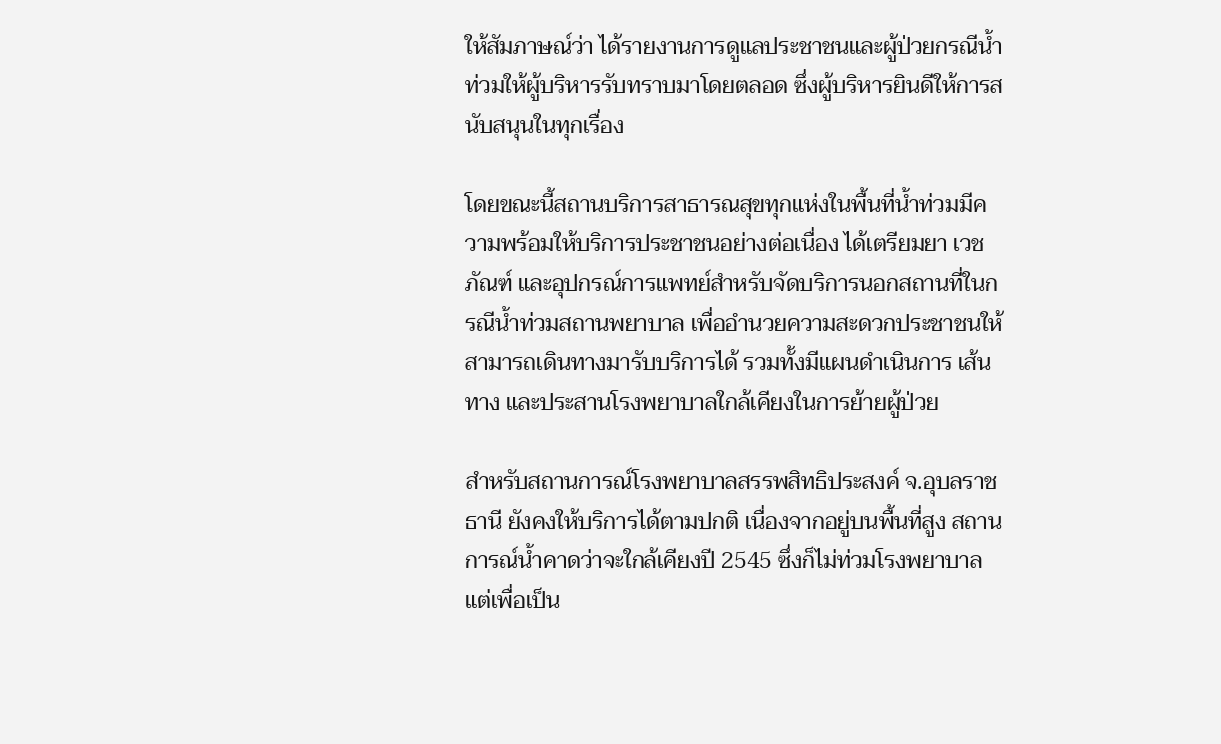ให้สัมภาษณ์ว่า ได้รายงานการดูแลประชาชนและผู้ป่วยกรณีน้ำท่วมให้ผู้บริหารรับทราบมาโดยตลอด ซึ่งผู้บริหารยินดีให้การสนับสนุนในทุกเรื่อง

โดยขณะนี้สถานบริการสาธารณสุขทุกแห่งในพื้นที่น้ำท่วมมีความพร้อมให้บริการประชาชนอย่างต่อเนื่อง ได้เตรียมยา เวชภัณฑ์ และอุปกรณ์การแพทย์สำหรับจัดบริการนอกสถานที่ในกรณีน้ำท่วมสถานพยาบาล เพื่ออำนวยความสะดวกประชาชนให้สามารถเดินทางมารับบริการได้ รวมทั้งมีแผนดำเนินการ เส้นทาง และประสานโรงพยาบาลใกล้เคียงในการย้ายผู้ป่วย

สำหรับสถานการณ์โรงพยาบาลสรรพสิทธิประสงค์ จ.อุบลราชธานี ยังคงให้บริการได้ตามปกติ เนื่องจากอยู่บนพื้นที่สูง สถานการณ์น้ำคาดว่าจะใกล้เคียงปี 2545 ซึ่งก็ไม่ท่วมโรงพยาบาล แต่เพื่อเป็น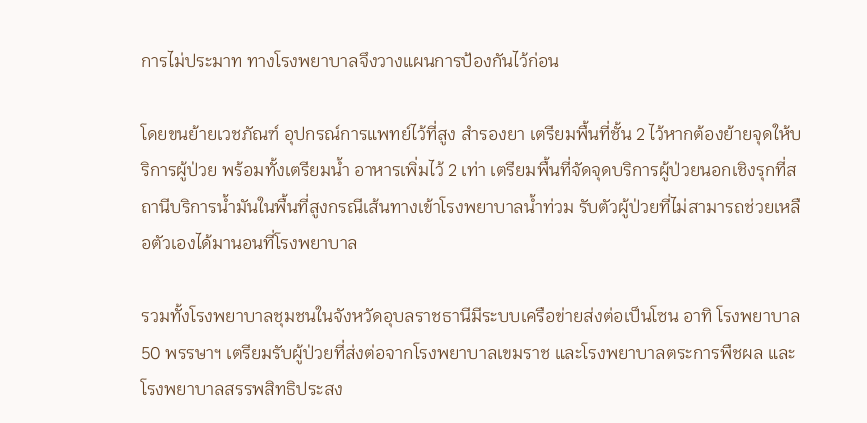การไม่ประมาท ทางโรงพยาบาลจึงวางแผนการป้องกันไว้ก่อน

โดยขนย้ายเวชภัณฑ์ อุปกรณ์การแพทย์ไว้ที่สูง สำรองยา เตรียมพื้นที่ชั้น 2 ไว้หากต้องย้ายจุดให้บริการผู้ป่วย พร้อมทั้งเตรียมน้ำ อาหารเพิ่มไว้ 2 เท่า เตรียมพื้นที่จัดจุดบริการผู้ป่วยนอกเชิงรุกที่สถานีบริการน้ำมันในพื้นที่สูงกรณีเส้นทางเข้าโรงพยาบาลน้ำท่วม รับตัวผู้ป่วยที่ไม่สามารถช่วยเหลือตัวเองได้มานอนที่โรงพยาบาล

รวมทั้งโรงพยาบาลชุมชนในจังหวัดอุบลราชธานีมีระบบเครือข่ายส่งต่อเป็นโซน อาทิ โรงพยาบาล 50 พรรษาฯ เตรียมรับผู้ป่วยที่ส่งต่อจากโรงพยาบาลเขมราช และโรงพยาบาลตระการพืชผล และโรงพยาบาลสรรพสิทธิประสง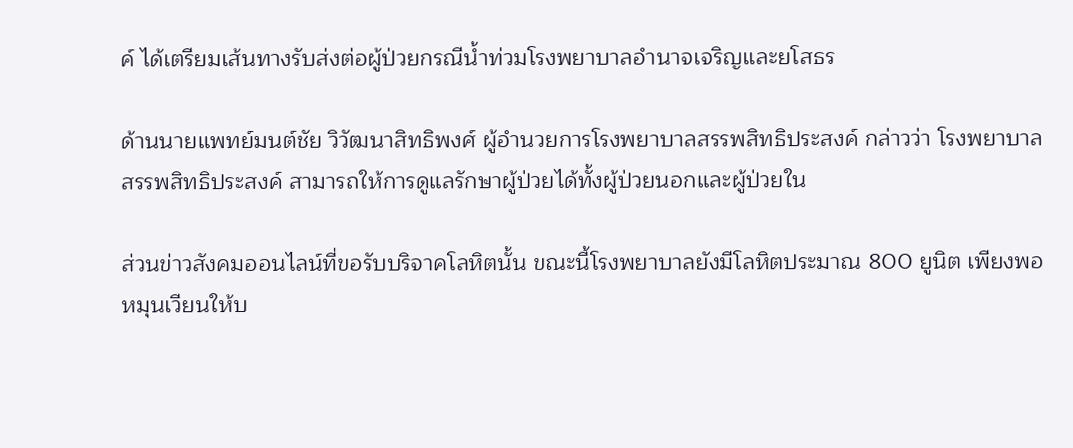ค์ ได้เตรียมเส้นทางรับส่งต่อผู้ป่วยกรณีน้ำท่วมโรงพยาบาลอำนาจเจริญและยโสธร

ด้านนายแพทย์มนต์ชัย วิวัฒนาสิทธิพงศ์ ผู้อำนวยการโรงพยาบาลสรรพสิทธิประสงค์ กล่าวว่า โรงพยาบาลสรรพสิทธิประสงค์ สามารถให้การดูแลรักษาผู้ป่วยได้ทั้งผู้ป่วยนอกและผู้ป่วยใน

ส่วนข่าวสังคมออนไลน์ที่ขอรับบริจาคโลหิตนั้น ขณะนี้โรงพยาบาลยังมีโลหิตประมาณ 800 ยูนิต เพียงพอหมุนเวียนให้บ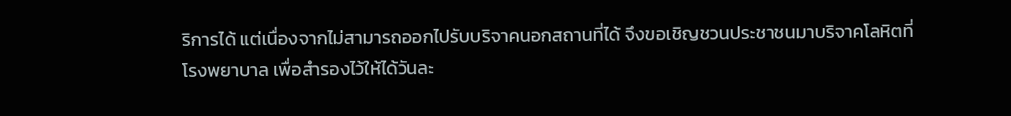ริการได้ แต่เนื่องจากไม่สามารถออกไปรับบริจาคนอกสถานที่ได้ จึงขอเชิญชวนประชาชนมาบริจาคโลหิตที่โรงพยาบาล เพื่อสำรองไว้ให้ได้วันละ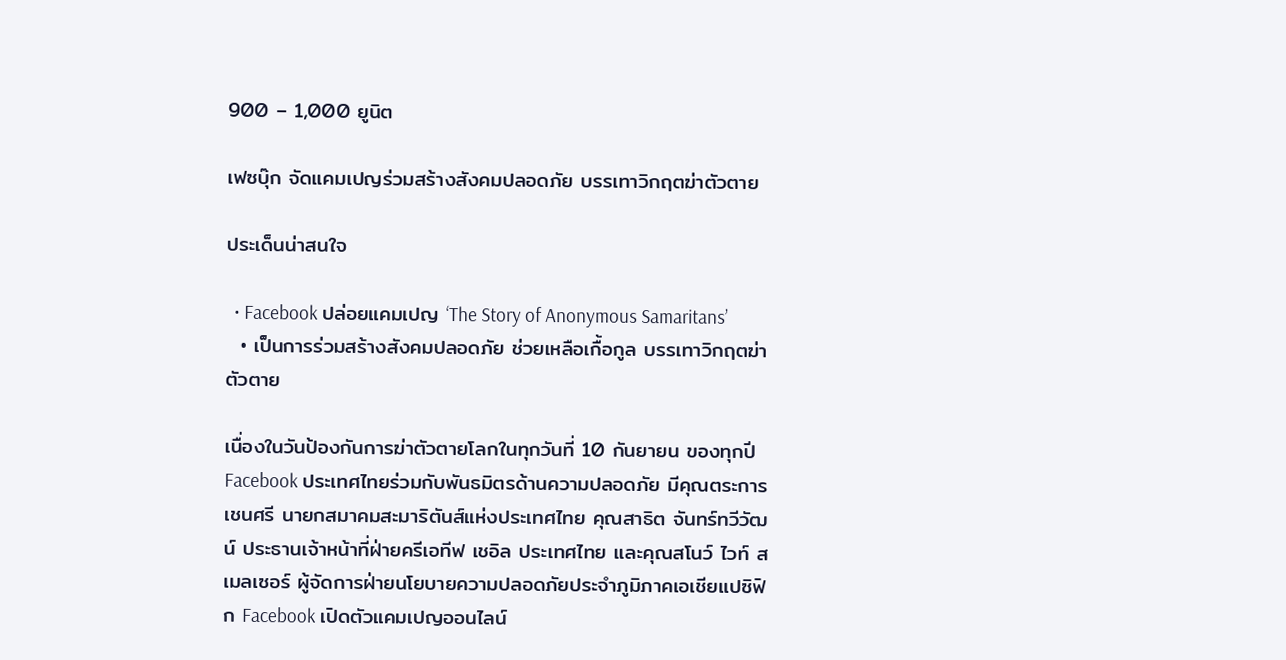900 – 1,000 ยูนิต

เฟซบุ๊ก จัดแคมเปญร่วมสร้างสังคมปลอดภัย บรรเทาวิกฤตฆ่าตัวตาย

ประเด็นน่าสนใจ

  • Facebook ปล่อยแคมเปญ ‘The Story of Anonymous Samaritans’
  • เป็นการร่วมสร้างสังคมปลอดภัย ช่วยเหลือเกื้อกูล บรรเทาวิกฤตฆ่าตัวตาย

เนื่องในวันป้องกันการฆ่าตัวตายโลกในทุกวันที่ 10 กันยายน ของทุกปี Facebook ประเทศไทยร่วมกับพันธมิตรด้านความปลอดภัย มีคุณตระการ เชนศรี นายกสมาคมสะมาริตันส์แห่งประเทศไทย คุณสาธิต จันทร์ทวีวัฒน์ ประธานเจ้าหน้าที่ฝ่ายครีเอทีฟ เชอิล ประเทศไทย และคุณสโนว์ ไวท์ สเมลเซอร์ ผู้จัดการฝ่ายนโยบายความปลอดภัยประจำภูมิภาคเอเชียแปซิฟิก Facebook เปิดตัวแคมเปญออนไลน์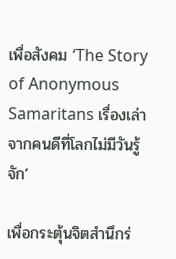เพื่อสังคม ‘The Story of Anonymous Samaritans เรื่องเล่าจากคนดีที่โลกไม่มีวันรู้จัก’

เพื่อกระตุ้นจิตสำนึกร่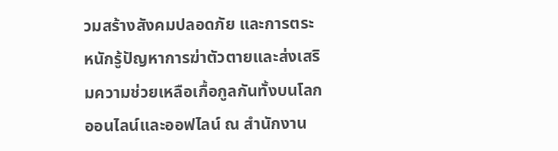วมสร้างสังคมปลอดภัย และการตระหนักรู้ปัญหาการฆ่าตัวตายและส่งเสริมความช่วยเหลือเกื้อกูลกันทั้งบนโลกออนไลน์และออฟไลน์ ณ สำนักงาน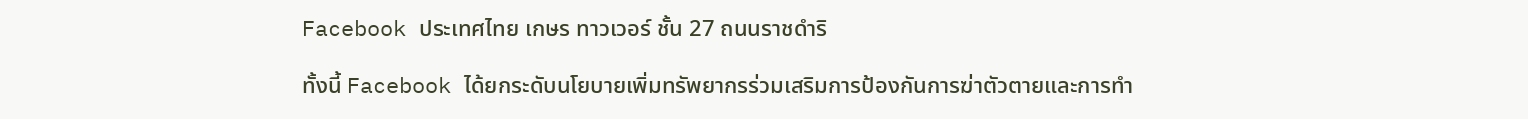Facebook ประเทศไทย เกษร ทาวเวอร์ ชั้น 27 ถนนราชดำริ

ทั้งนี้ Facebook ได้ยกระดับนโยบายเพิ่มทรัพยากรร่วมเสริมการป้องกันการฆ่าตัวตายและการทำ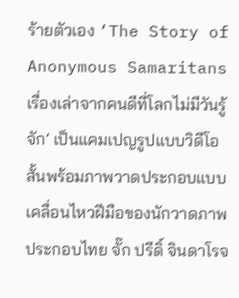ร้ายตัวเอง ‘The Story of Anonymous Samaritans เรื่องเล่าจากคนดีที่โลกไม่มีวันรู้จัก’ เป็นแคมเปญรูปแบบวิดีโอสั้นพร้อมภาพวาดประกอบแบบเคลื่อนไหวฝีมือของนักวาดภาพประกอบไทย จั๊ก ปรีดิ์ จินดาโรจ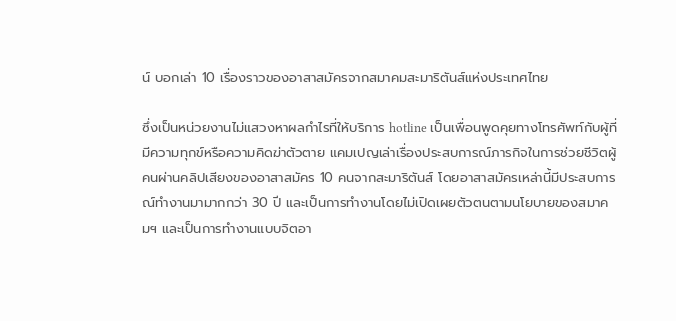น์ บอกเล่า 10 เรื่องราวของอาสาสมัครจากสมาคมสะมาริตันส์แห่งประเทศไทย

ซึ่งเป็นหน่วยงานไม่แสวงหาผลกำไรที่ให้บริการ hotline เป็นเพื่อนพูดคุยทางโทรศัพท์กับผู้ที่มีความทุกข์หรือความคิดฆ่าตัวตาย แคมเปญเล่าเรื่องประสบการณ์ภารกิจในการช่วยชีวิตผู้คนผ่านคลิปเสียงของอาสาสมัคร 10 คนจากสะมาริตันส์ โดยอาสาสมัครเหล่านี้มีประสบการณ์ทำงานมามากกว่า 30 ปี และเป็นการทำงานโดยไม่เปิดเผยตัวตนตามนโยบายของสมาคมฯ และเป็นการทำงานแบบจิตอา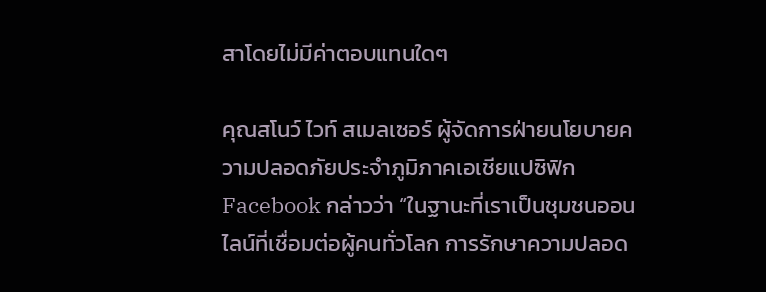สาโดยไม่มีค่าตอบแทนใดๆ

คุณสโนว์ ไวท์ สเมลเซอร์ ผู้จัดการฝ่ายนโยบายความปลอดภัยประจำภูมิภาคเอเชียแปซิฟิก Facebook กล่าวว่า “ในฐานะที่เราเป็นชุมชนออนไลน์ที่เชื่อมต่อผู้คนทั่วโลก การรักษาความปลอด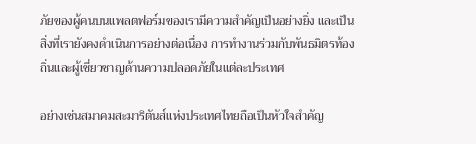ภัยของผู้คนบนแพลตฟอร์มของเรามีความสำคัญเป็นอย่างยิ่ง และเป็นสิ่งที่เรายังคงดำเนินการอย่างต่อเนื่อง การทำงานร่วมกับพันธมิตรท้องถิ่นและผู้เชี่ยวชาญด้านความปลอดภัยในแต่ละประเทศ

อย่างเช่นสมาคมสะมาริตันส์แห่งประเทศไทยถือเป็นหัวใจสำคัญ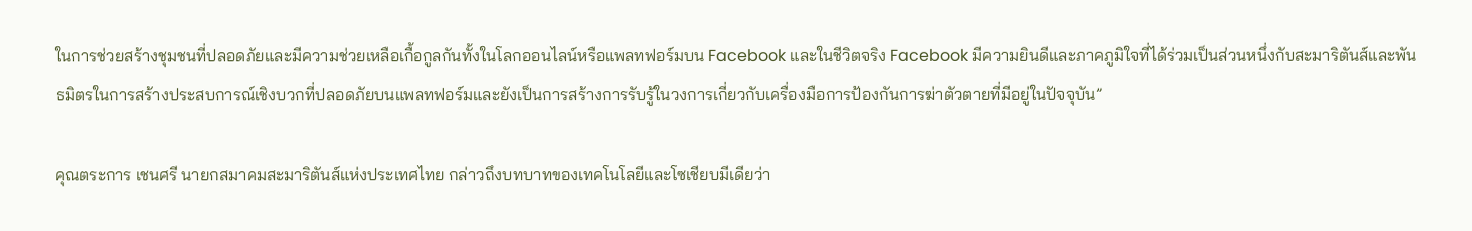ในการช่วยสร้างชุมชนที่ปลอดภัยและมีความช่วยเหลือเกื้อกูลกันทั้งในโลกออนไลน์หรือแพลทฟอร์มบน Facebook และในชีวิตจริง Facebook มีความยินดีและภาคภูมิใจที่ได้ร่วมเป็นส่วนหนึ่งกับสะมาริตันส์และพันธมิตรในการสร้างประสบการณ์เชิงบวกที่ปลอดภัยบนแพลทฟอร์มและยังเป็นการสร้างการรับรู้ในวงการเกี่ยวกับเครื่องมือการป้องกันการฆ่าตัวตายที่มีอยู่ในปัจจุบัน”

คุณตระการ เชนศรี นายกสมาคมสะมาริตันส์แห่งประเทศไทย กล่าวถึงบทบาทของเทคโนโลยีและโซเชียบมีเดียว่า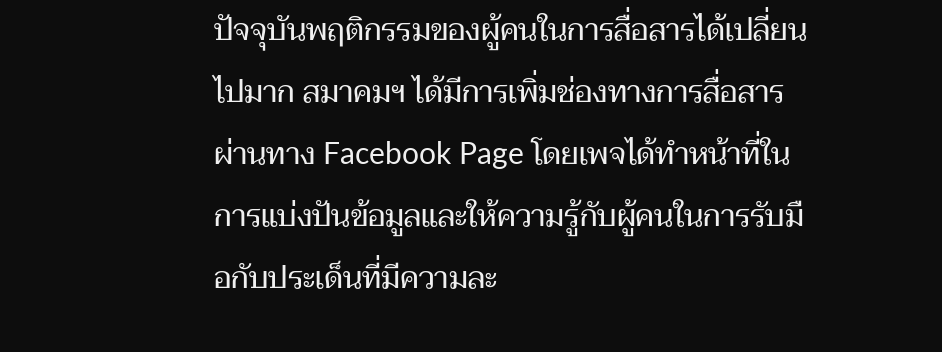ปัจจุบันพฤติกรรมของผู้คนในการสื่อสารได้เปลี่ยนไปมาก สมาคมฯ ได้มีการเพิ่มช่องทางการสื่อสารผ่านทาง Facebook Page โดยเพจได้ทำหน้าที่ในการแบ่งปันข้อมูลและให้ความรู้กับผู้คนในการรับมือกับประเด็นที่มีความละ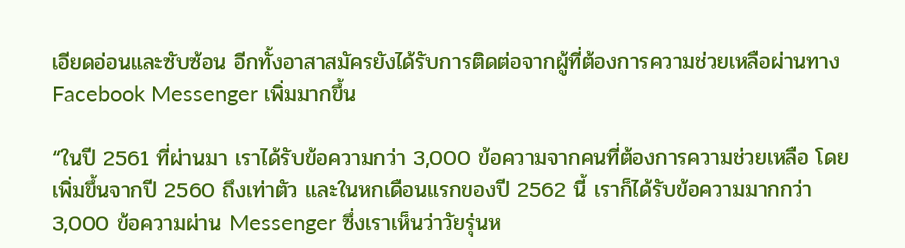เอียดอ่อนและซับซ้อน อีกทั้งอาสาสมัครยังได้รับการติดต่อจากผู้ที่ต้องการความช่วยเหลือผ่านทาง Facebook Messenger เพิ่มมากขึ้น

“ในปี 2561 ที่ผ่านมา เราได้รับข้อความกว่า 3,000 ข้อความจากคนที่ต้องการความช่วยเหลือ โดยเพิ่มขึ้นจากปี 2560 ถึงเท่าตัว และในหกเดือนแรกของปี 2562 นี้ เราก็ได้รับข้อความมากกว่า 3,000 ข้อความผ่าน Messenger ซึ่งเราเห็นว่าวัยรุ่นห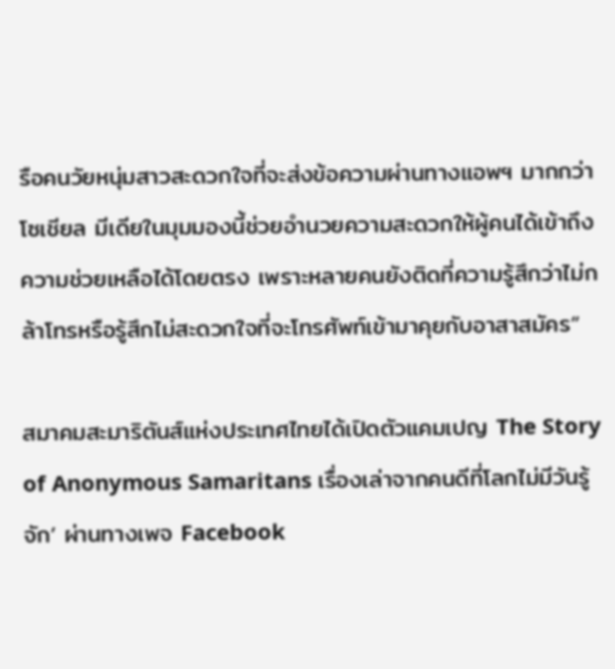รือคนวัยหนุ่มสาวสะดวกใจที่จะส่งข้อความผ่านทางแอพฯ มากกว่า โซเชียล มีเดียในมุมมองนี้ช่วยอำนวยความสะดวกให้ผู้คนได้เข้าถึงความช่วยเหลือได้โดยตรง เพราะหลายคนยังติดที่ความรู้สึกว่าไม่กล้าโทรหรือรู้สึกไม่สะดวกใจที่จะโทรศัพท์เข้ามาคุยกับอาสาสมัคร”

สมาคมสะมาริตันส์แห่งประเทศไทยได้เปิดตัวแคมเปญ The Story of Anonymous Samaritans เรื่องเล่าจากคนดีที่โลกไม่มีวันรู้จัก’ ผ่านทางเพจ Facebook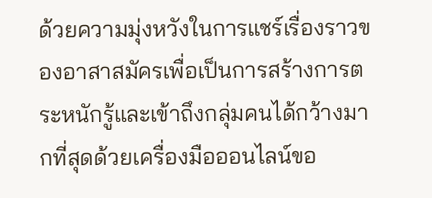ด้วยความมุ่งหวังในการแชร์เรื่องราวของอาสาสมัครเพื่อเป็นการสร้างการตระหนักรู้และเข้าถึงกลุ่มคนได้กว้างมากที่สุดด้วยเครื่องมือออนไลน์ขอ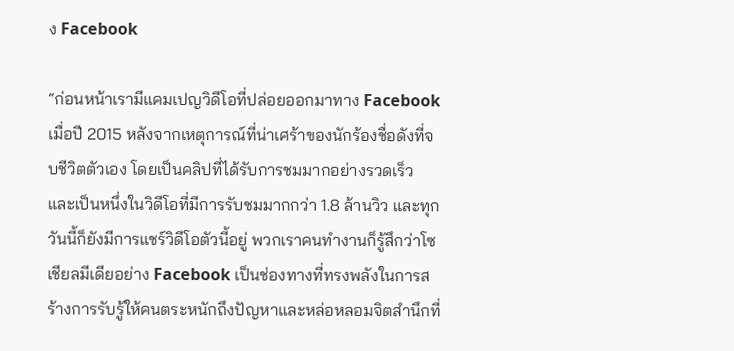ง Facebook

“ก่อนหน้าเรามีแคมเปญวิดีโอที่ปล่อยออกมาทาง Facebook เมื่อปี 2015 หลังจากเหตุการณ์ที่น่าเศร้าของนักร้องชื่อดังที่จบชีวิตตัวเอง โดยเป็นคลิปที่ได้รับการชมมากอย่างรวดเร็ว และเป็นหนึ่งในวิดีโอที่มีการรับชมมากกว่า 1.8 ล้านวิว และทุกวันนี้ก็ยังมีการแชร์วิดีโอตัวนี้อยู่ พวกเราคนทำงานก็รู้สึกว่าโซเชียลมีเดียอย่าง Facebook เป็นช่องทางที่ทรงพลังในการสร้างการรับรู้ให้คนตระหนักถึงปัญหาและหล่อหลอมจิตสำนึกที่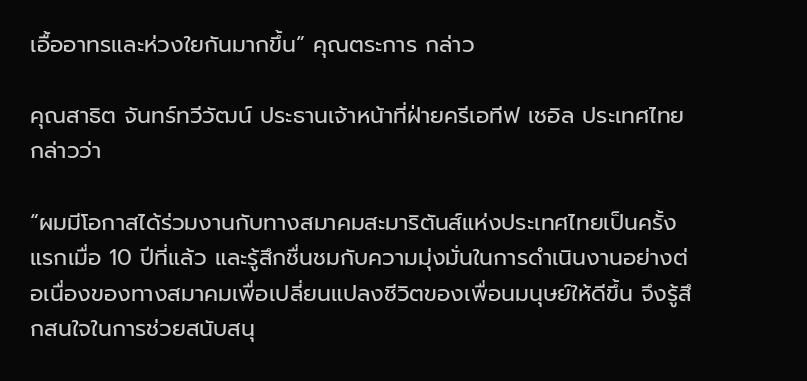เอื้ออาทรและห่วงใยกันมากขึ้น” คุณตระการ กล่าว

คุณสาธิต จันทร์ทวีวัฒน์ ประธานเจ้าหน้าที่ฝ่ายครีเอทีฟ เชอิล ประเทศไทย กล่าวว่า

“ผมมีโอกาสได้ร่วมงานกับทางสมาคมสะมาริตันส์แห่งประเทศไทยเป็นครั้งแรกเมื่อ 10 ปีที่แล้ว และรู้สึกชื่นชมกับความมุ่งมั่นในการดำเนินงานอย่างต่อเนื่องของทางสมาคมเพื่อเปลี่ยนแปลงชีวิตของเพื่อนมนุษย์ให้ดีขึ้น จึงรู้สึกสนใจในการช่วยสนับสนุ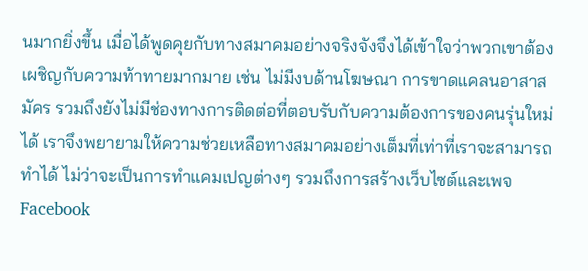นมากยิ่งขึ้น เมื่อได้พูดคุยกับทางสมาคมอย่างจริงจังจึงได้เข้าใจว่าพวกเขาต้องเผชิญกับความท้าทายมากมาย เช่น ไม่มีงบด้านโฆษณา การขาดแคลนอาสาสมัคร รวมถึงยังไม่มีช่องทางการติดต่อที่ตอบรับกับความต้องการของคนรุ่นใหม่ได้ เราจึงพยายามให้ความช่วยเหลือทางสมาคมอย่างเต็มที่เท่าที่เราจะสามารถทำได้ ไม่ว่าจะเป็นการทำแคมเปญต่างๆ รวมถึงการสร้างเว็บไซต์และเพจ Facebook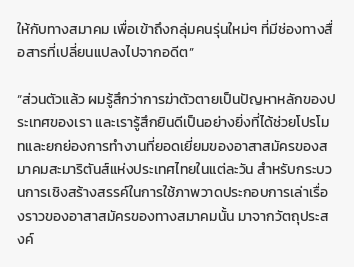ให้กับทางสมาคม เพื่อเข้าถึงกลุ่มคนรุ่นใหม่ๆ ที่มีช่องทางสื่อสารที่เปลี่ยนแปลงไปจากอดีต”

“ส่วนตัวแล้ว ผมรู้สึกว่าการฆ่าตัวตายเป็นปัญหาหลักของประเทศของเรา และเรารู้สึกยินดีเป็นอย่างยิ่งที่ได้ช่วยโปรโมทและยกย่องการทำงานที่ยอดเยี่ยมของอาสาสมัครของสมาคมสะมาริตันส์แห่งประเทศไทยในแต่ละวัน สำหรับกระบวนการเชิงสร้างสรรค์ในการใช้ภาพวาดประกอบการเล่าเรื่องราวของอาสาสมัครของทางสมาคมนั้น มาจากวัตถุประสงค์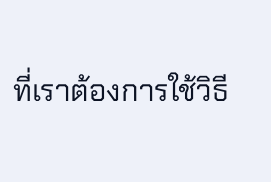ที่เราต้องการใช้วิธี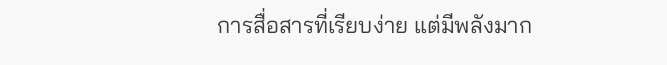การสื่อสารที่เรียบง่าย แต่มีพลังมาก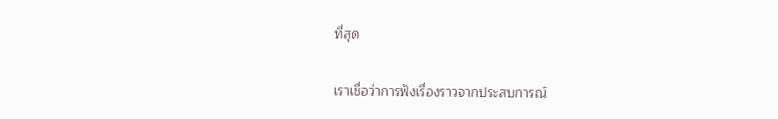ที่สุด

เราเชื่อว่าการฟังเรื่องราวจากประสบการณ์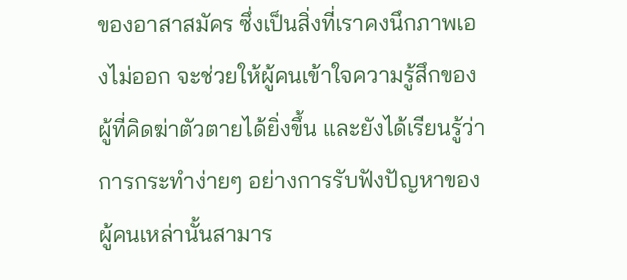ของอาสาสมัคร ซึ่งเป็นสิ่งที่เราคงนึกภาพเองไม่ออก จะช่วยให้ผู้คนเข้าใจความรู้สึกของผู้ที่คิดฆ่าตัวตายได้ยิ่งขึ้น และยังได้เรียนรู้ว่าการกระทำง่ายๆ อย่างการรับฟังปัญหาของผู้คนเหล่านั้นสามาร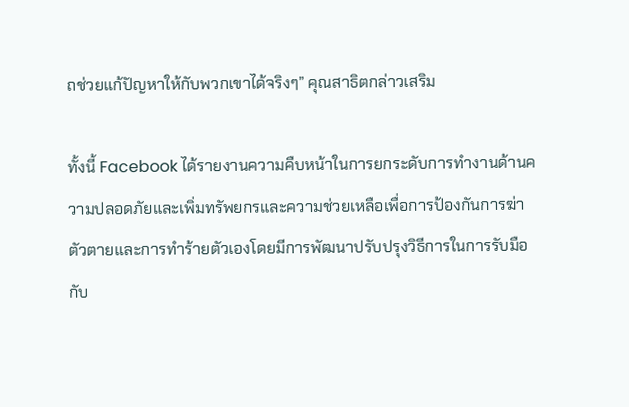ถช่วยแก้ปัญหาให้กับพวกเขาได้จริงๆ” คุณสาธิตกล่าวเสริม

ทั้งนี้ Facebook ได้รายงานความคืบหน้าในการยกระดับการทำงานด้านความปลอดภัยและเพิ่มทรัพยกรและความช่วยเหลือเพื่อการป้องกันการฆ่าตัวตายและการทำร้ายตัวเองโดยมีการพัฒนาปรับปรุงวิธีการในการรับมือกับ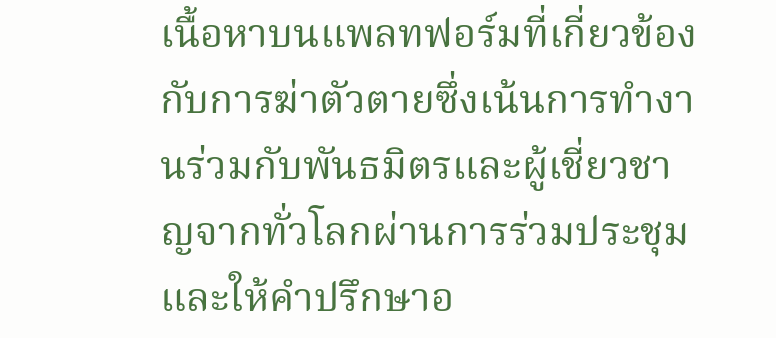เนื้อหาบนแพลทฟอร์มที่เกี่ยวข้องกับการฆ่าตัวตายซึ่งเน้นการทำงานร่วมกับพันธมิตรและผู้เชี่ยวชาญจากทั่วโลกผ่านการร่วมประชุมและให้คำปรึกษาอ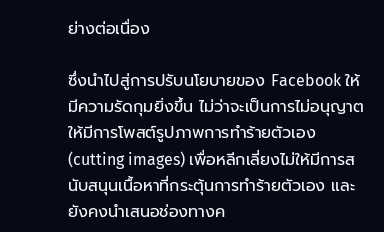ย่างต่อเนื่อง

ซึ่งนำไปสู่การปรับนโยบายของ Facebook ให้มีความรัดกุมยิ่งขึ้น ไม่ว่าจะเป็นการไม่อนุญาตให้มีการโพสต์รูปภาพการทำร้ายตัวเอง (cutting images) เพื่อหลีกเลี่ยงไม่ให้มีการสนับสนุนเนื้อหาที่กระตุ้นการทำร้ายตัวเอง และยังคงนำเสนอช่องทางค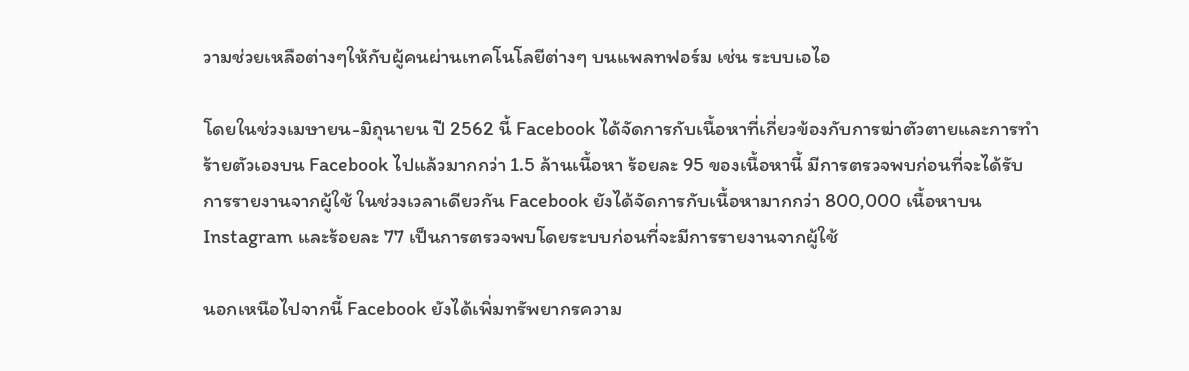วามช่วยเหลือต่างๆให้กับผู้คนผ่านเทคโนโลยีต่างๆ บนแพลทฟอร์ม เช่น ระบบเอไอ

โดยในช่วงเมษายน-มิถุนายน ปี 2562 นี้ Facebook ได้จัดการกับเนื้อหาที่เกี่ยวข้องกับการฆ่าตัวตายและการทำร้ายตัวเองบน Facebook ไปแล้วมากกว่า 1.5 ล้านเนื้อหา ร้อยละ 95 ของเนื้อหานี้ มีการตรวจพบก่อนที่จะได้รับการรายงานจากผู้ใช้ ในช่วงเวลาเดียวกัน Facebook ยังได้จัดการกับเนื้อหามากกว่า 800,000 เนื้อหาบน Instagram และร้อยละ 77 เป็นการตรวจพบโดยระบบก่อนที่จะมีการรายงานจากผู้ใช้

นอกเหนือไปจากนี้ Facebook ยังได้เพิ่มทรัพยากรความ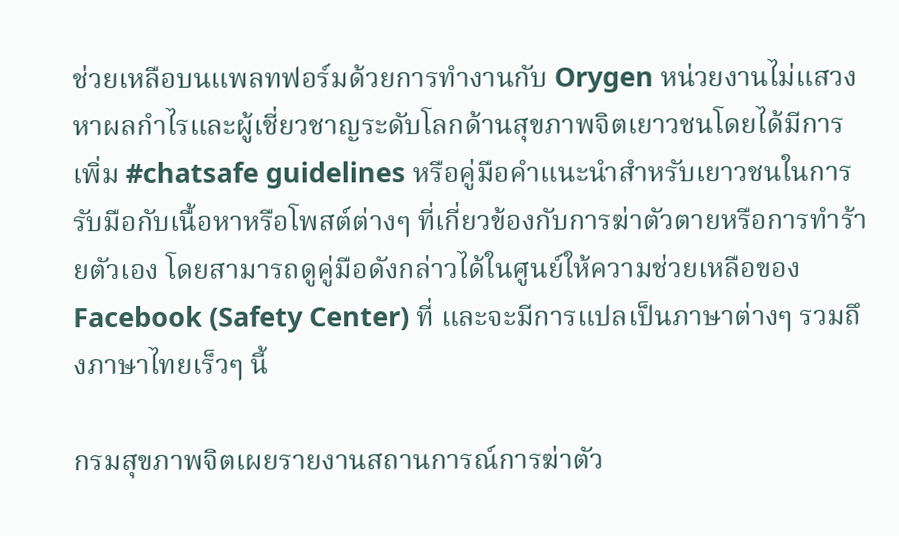ช่วยเหลือบนแพลทฟอร์มด้วยการทำงานกับ Orygen หน่วยงานไม่แสวงหาผลกำไรและผู้เชี่ยวชาญระดับโลกด้านสุขภาพจิตเยาวชนโดยได้มีการเพิ่ม #chatsafe guidelines หรือคู่มือคำแนะนำสำหรับเยาวชนในการรับมือกับเนื้อหาหรือโพสต์ต่างๆ ที่เกี่ยวข้องกับการฆ่าตัวตายหรือการทำร้ายตัวเอง โดยสามารถดูคู่มือดังกล่าวได้ในศูนย์ให้ความช่วยเหลือของ Facebook (Safety Center) ที่ และจะมีการแปลเป็นภาษาต่างๆ รวมถึงภาษาไทยเร็วๆ นี้

กรมสุขภาพจิตเผยรายงานสถานการณ์การฆ่าตัว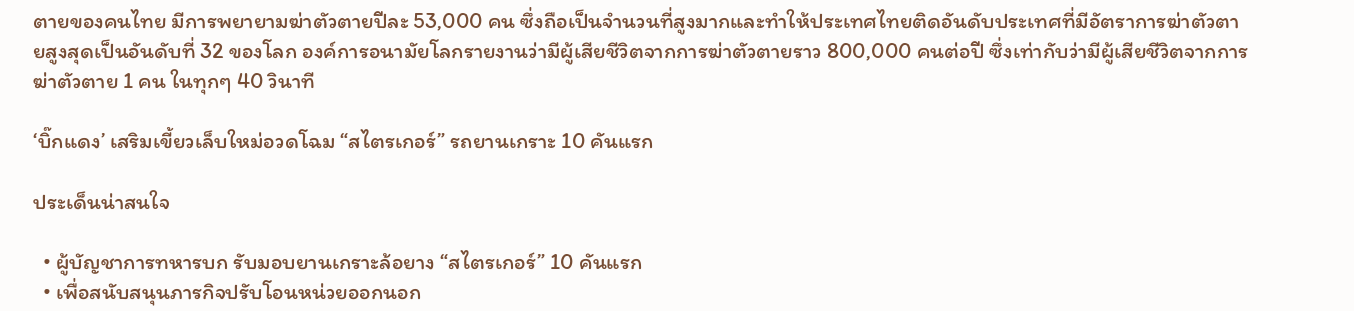ตายของคนไทย มีการพยายามฆ่าตัวตายปีละ 53,000 คน ซึ่งถือเป็นจำนวนที่สูงมากและทำให้ประเทศไทยติดอันดับประเทศที่มีอัตราการฆ่าตัวตายสูงสุดเป็นอันดับที่ 32 ของโลก องค์การอนามัยโลกรายงานว่ามีผู้เสียชีวิตจากการฆ่าตัวตายราว 800,000 คนต่อปี ซึ่งเท่ากับว่ามีผู้เสียชีวิตจากการฆ่าตัวตาย 1 คน ในทุกๆ 40 วินาที

‘บิ๊กแดง’ เสริมเขี้ยวเล็บใหม่อวดโฉม “สไตรเกอร์” รถยานเกราะ 10 คันแรก

ประเด็นน่าสนใจ

  • ผู้บัญชาการทหารบก รับมอบยานเกราะล้อยาง “สไตรเกอร์” 10 คันแรก
  • เพื่อสนับสนุนภารกิจปรับโอนหน่วยออกนอก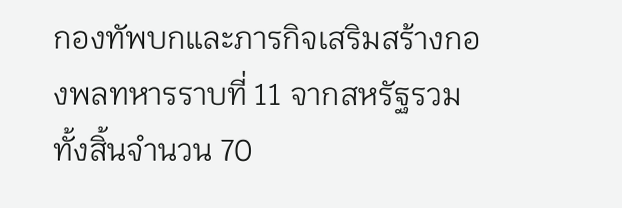กองทัพบกและภารกิจเสริมสร้างกองพลทหารราบที่ 11 จากสหรัฐรวมทั้งสิ้นจำนวน 70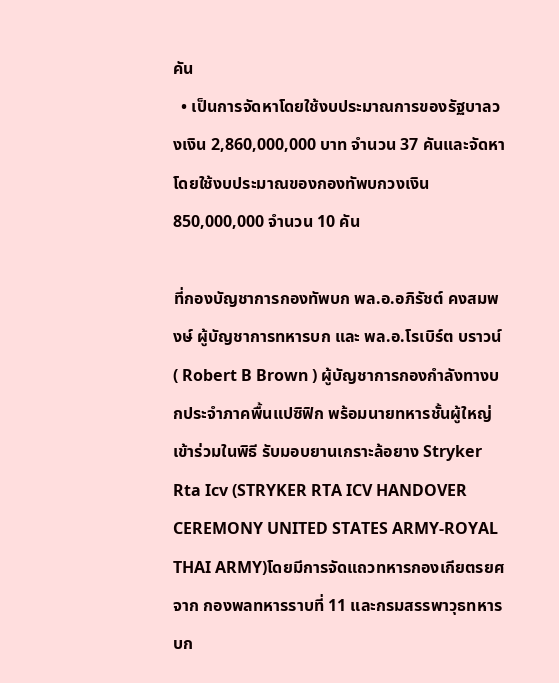คัน
  • เป็นการจัดหาโดยใช้งบประมาณการของรัฐบาลวงเงิน 2,860,000,000 บาท จำนวน 37 คันและจัดหาโดยใช้งบประมาณของกองทัพบกวงเงิน 850,000,000 จำนวน 10 คัน

ที่กองบัญชาการกองทัพบก พล.อ.อภิรัชต์ คงสมพงษ์ ผู้บัญชาการทหารบก และ พล.อ.โรเบิร์ต บราวน์ ( Robert B Brown ) ผู้บัญชาการกองกำลังทางบกประจำภาคพื้นแปซิฟิก พร้อมนายทหารชั้นผู้ใหญ่เข้าร่วมในพิธี รับมอบยานเกราะล้อยาง Stryker Rta Icv (STRYKER RTA ICV HANDOVER CEREMONY UNITED STATES ARMY-ROYAL THAI ARMY)โดยมีการจัดแถวทหารกองเกียตรยศ จาก กองพลทหารราบที่ 11 และกรมสรรพาวุธทหารบก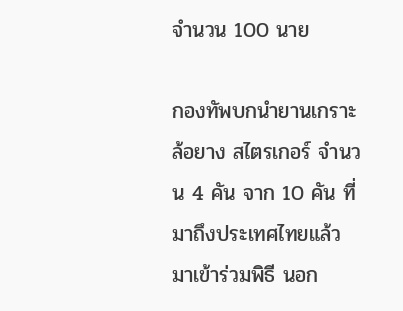จำนวน 100 นาย

กองทัพบกนำยานเกราะล้อยาง สไตรเกอร์ จำนวน 4 คัน จาก 10 คัน ที่มาถึงประเทศไทยแล้ว มาเข้าร่วมพิธี นอก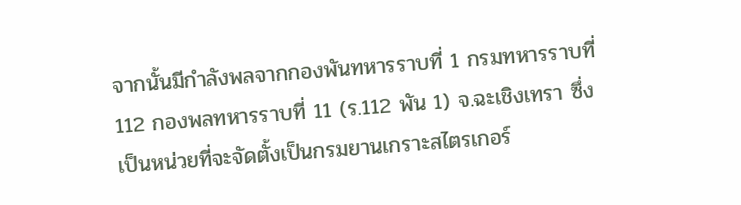จากนั้นมีกำลังพลจากกองพันทหารราบที่ 1 กรมทหารราบที่ 112 กองพลทหารราบที่ 11 (ร.112 พัน 1) จ.ฉะเชิงเทรา ซึ่งเป็นหน่วยที่จะจัดตั้งเป็นกรมยานเกราะสไตรเกอร์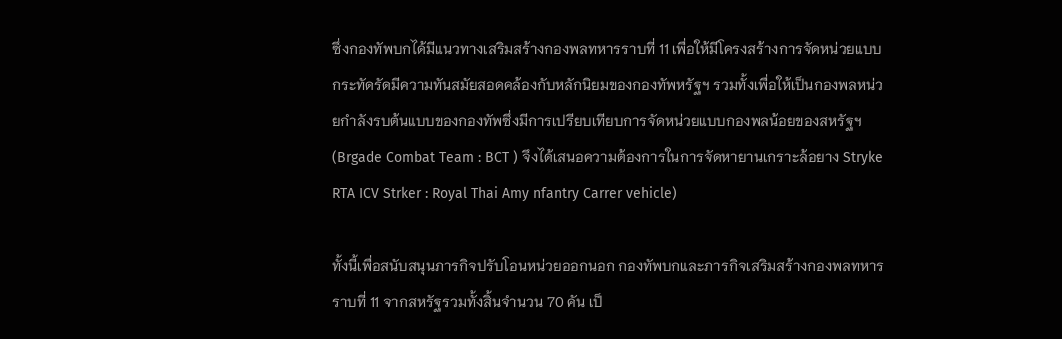ซึ่งกองทัพบกได้มีแนวทางเสริมสร้างกองพลทหารราบที่ 11 เพื่อให้มีโครงสร้างการจัดหน่วยแบบกระทัดรัดมีความทันสมัยสอดคล้องกับหลักนิยมของกองทัพหรัฐฯ รวมทั้งเพื่อให้เป็นกองพลหน่วยกำลังรบต้นแบบของกองทัพซึ่งมีการเปรียบเทียบการจัดหน่วยแบบกองพลน้อยของสหรัฐฯ (Brgade Combat Team : BCT ) จึงได้เสนอความต้องการในการจัดหายานเกราะล้อยาง Stryke RTA ICV Strker : Royal Thai Amy nfantry Carrer vehicle)

ทั้งนี้เพื่อสนับสนุนภารกิจปรับโอนหน่วยออกนอก กองทัพบกและภารกิจเสริมสร้างกองพลทหารราบที่ 11 จากสหรัฐรวมทั้งสิ้นจำนวน 70 คัน เป็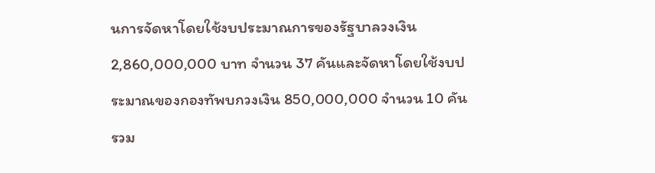นการจัดหาโดยใช้งบประมาณการของรัฐบาลวงเงิน 2,860,000,000 บาท จำนวน 37 คันและจัดหาโดยใช้งบประมาณของกองทัพบกวงเงิน 850,000,000 จำนวน 10 คัน รวม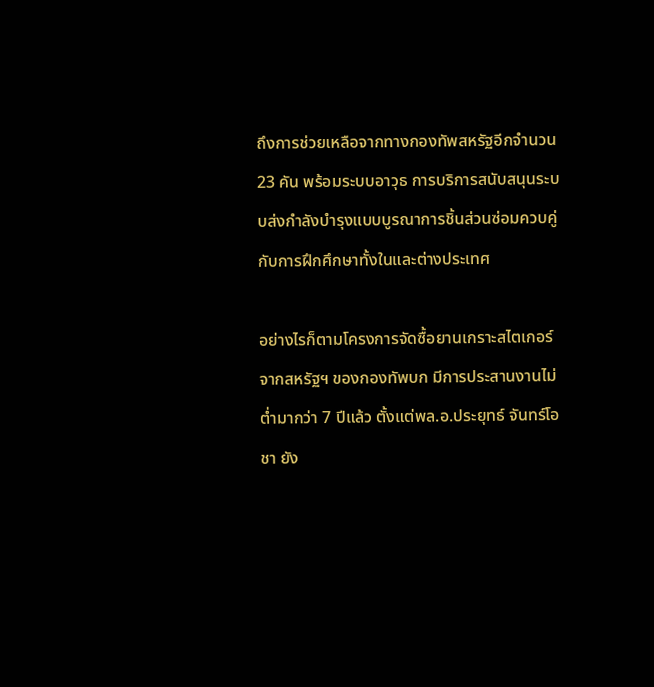ถึงการช่วยเหลือจากทางกองทัพสหรัฐอีกจำนวน 23 คัน พร้อมระบบอาวุธ การบริการสนับสนุนระบบส่งกำลังบำรุงแบบบูรณาการชิ้นส่วนซ่อมควบคู่ กับการฝึกศึกษาทั้งในและต่างประเทศ

อย่างไรก็ตามโครงการจัดซื้อยานเกราะสไตเกอร์จากสหรัฐฯ ของกองทัพบก มีการประสานงานไม่ต่ำมากว่า 7 ปีแล้ว ตั้งแต่พล.อ.ประยุทธ์ จันทร์โอชา ยัง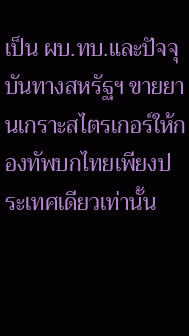เป็น ผบ.ทบ.และปัจจุบันทางสหรัฐฯ ขายยานเกราะสไตรเกอร์ให้กองทัพบกไทยเพียงประเทศเดียวเท่านั้น